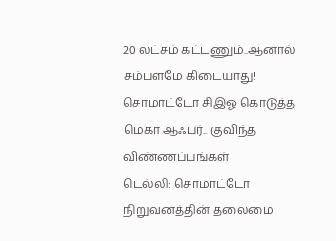20 லட்சம் கட்டணும்..ஆனால் சம்பளமே கிடையாது! சொமாட்டோ சிஇஓ கொடுத்த மெகா ஆஃபர்.. குவிந்த விண்ணப்பங்கள்
டெல்லி: சொமாட்டோ நிறுவனத்தின் தலைமை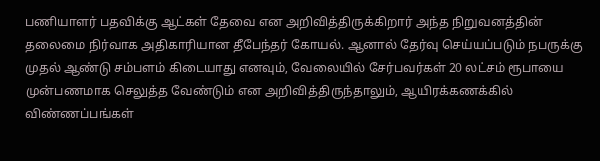பணியாளர் பதவிக்கு ஆட்கள் தேவை என அறிவித்திருக்கிறார் அந்த நிறுவனத்தின் தலைமை நிர்வாக அதிகாரியான தீபேந்தர் கோயல். ஆனால் தேர்வு செய்யப்படும் நபருக்கு முதல் ஆண்டு சம்பளம் கிடையாது எனவும், வேலையில் சேர்பவர்கள் 20 லட்சம் ரூபாயை முன்பணமாக செலுத்த வேண்டும் என அறிவித்திருந்தாலும், ஆயிரக்கணக்கில் விண்ணப்பங்கள்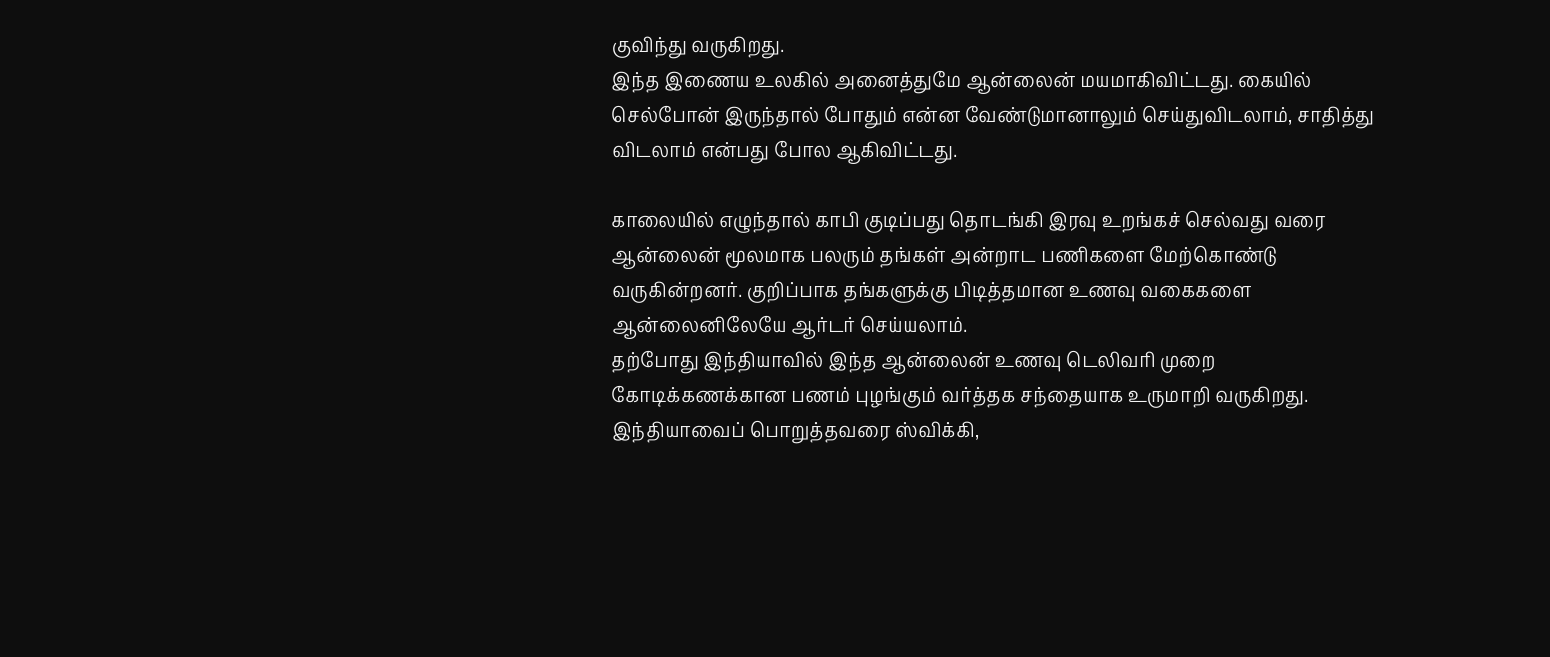குவிந்து வருகிறது.
இந்த இணைய உலகில் அனைத்துமே ஆன்லைன் மயமாகிவிட்டது. கையில் செல்போன் இருந்தால் போதும் என்ன வேண்டுமானாலும் செய்துவிடலாம், சாதித்து விடலாம் என்பது போல ஆகிவிட்டது.

காலையில் எழுந்தால் காபி குடிப்பது தொடங்கி இரவு உறங்கச் செல்வது வரை ஆன்லைன் மூலமாக பலரும் தங்கள் அன்றாட பணிகளை மேற்கொண்டு வருகின்றனர். குறிப்பாக தங்களுக்கு பிடித்தமான உணவு வகைகளை ஆன்லைனிலேயே ஆர்டர் செய்யலாம்.
தற்போது இந்தியாவில் இந்த ஆன்லைன் உணவு டெலிவரி முறை கோடிக்கணக்கான பணம் புழங்கும் வர்த்தக சந்தையாக உருமாறி வருகிறது. இந்தியாவைப் பொறுத்தவரை ஸ்விக்கி,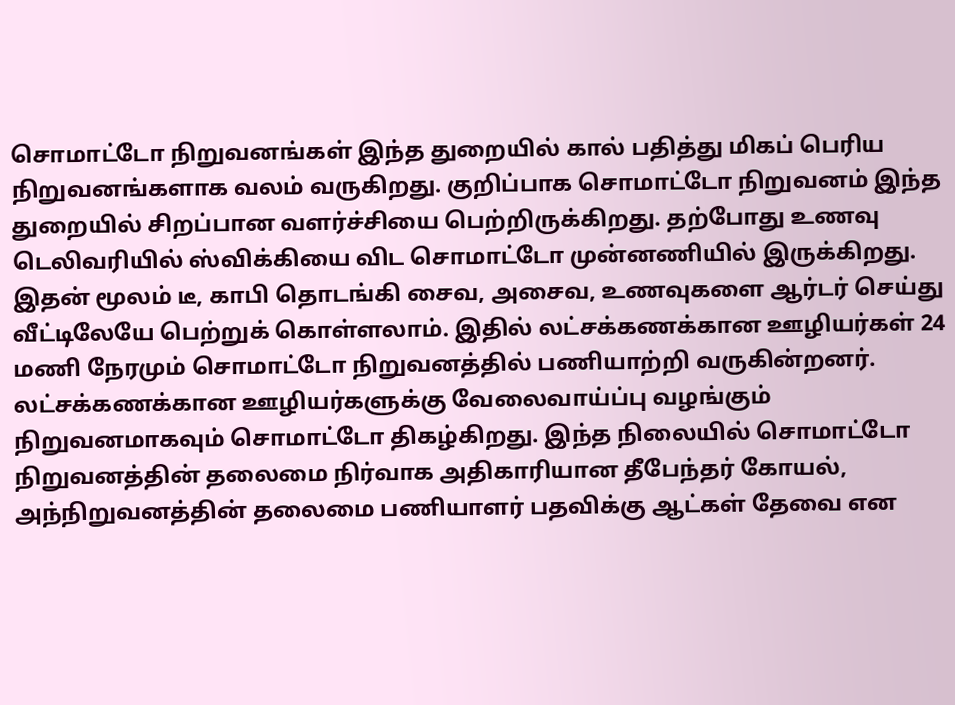சொமாட்டோ நிறுவனங்கள் இந்த துறையில் கால் பதித்து மிகப் பெரிய நிறுவனங்களாக வலம் வருகிறது. குறிப்பாக சொமாட்டோ நிறுவனம் இந்த துறையில் சிறப்பான வளர்ச்சியை பெற்றிருக்கிறது. தற்போது உணவு டெலிவரியில் ஸ்விக்கியை விட சொமாட்டோ முன்னணியில் இருக்கிறது.
இதன் மூலம் டீ, காபி தொடங்கி சைவ, அசைவ, உணவுகளை ஆர்டர் செய்து வீட்டிலேயே பெற்றுக் கொள்ளலாம். இதில் லட்சக்கணக்கான ஊழியர்கள் 24 மணி நேரமும் சொமாட்டோ நிறுவனத்தில் பணியாற்றி வருகின்றனர். லட்சக்கணக்கான ஊழியர்களுக்கு வேலைவாய்ப்பு வழங்கும் நிறுவனமாகவும் சொமாட்டோ திகழ்கிறது. இந்த நிலையில் சொமாட்டோ நிறுவனத்தின் தலைமை நிர்வாக அதிகாரியான தீபேந்தர் கோயல், அந்நிறுவனத்தின் தலைமை பணியாளர் பதவிக்கு ஆட்கள் தேவை என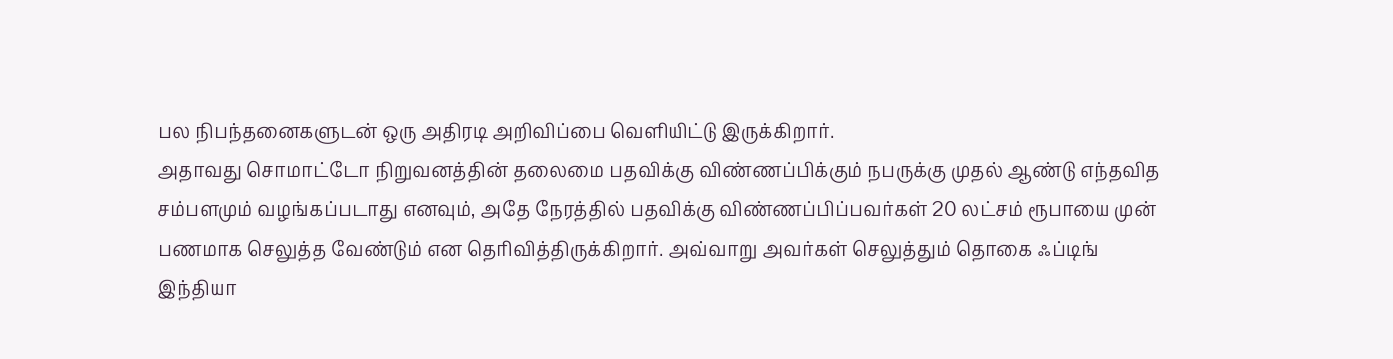பல நிபந்தனைகளுடன் ஒரு அதிரடி அறிவிப்பை வெளியிட்டு இருக்கிறார்.
அதாவது சொமாட்டோ நிறுவனத்தின் தலைமை பதவிக்கு விண்ணப்பிக்கும் நபருக்கு முதல் ஆண்டு எந்தவித சம்பளமும் வழங்கப்படாது எனவும், அதே நேரத்தில் பதவிக்கு விண்ணப்பிப்பவர்கள் 20 லட்சம் ரூபாயை முன் பணமாக செலுத்த வேண்டும் என தெரிவித்திருக்கிறார். அவ்வாறு அவர்கள் செலுத்தும் தொகை ஃப்டிங் இந்தியா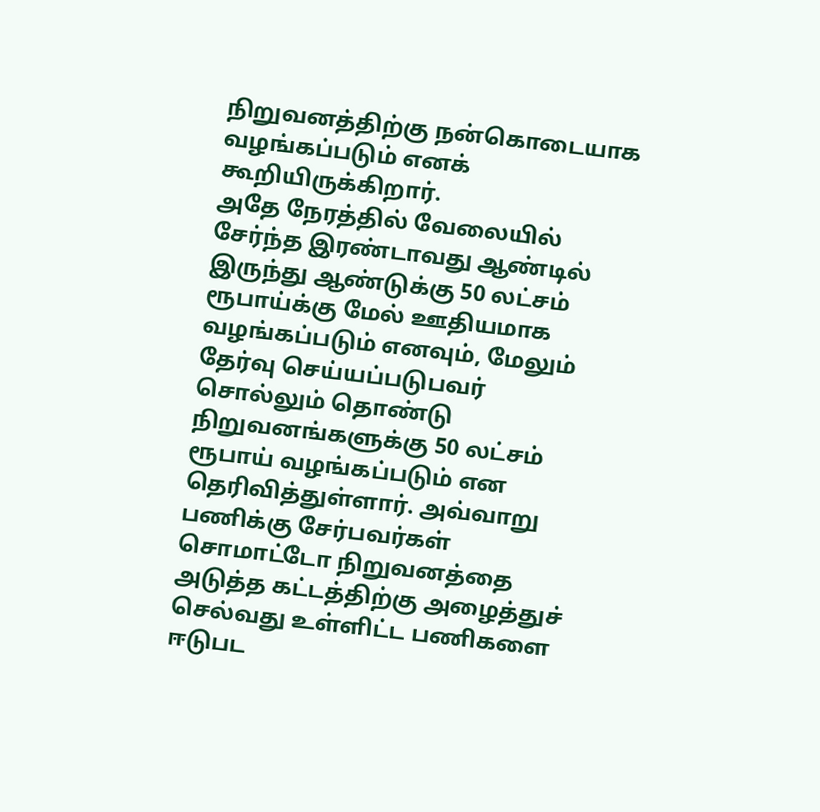நிறுவனத்திற்கு நன்கொடையாக வழங்கப்படும் எனக் கூறியிருக்கிறார்.
அதே நேரத்தில் வேலையில் சேர்ந்த இரண்டாவது ஆண்டில் இருந்து ஆண்டுக்கு 50 லட்சம் ரூபாய்க்கு மேல் ஊதியமாக வழங்கப்படும் எனவும், மேலும் தேர்வு செய்யப்படுபவர் சொல்லும் தொண்டு நிறுவனங்களுக்கு 50 லட்சம் ரூபாய் வழங்கப்படும் என தெரிவித்துள்ளார். அவ்வாறு பணிக்கு சேர்பவர்கள் சொமாட்டோ நிறுவனத்தை அடுத்த கட்டத்திற்கு அழைத்துச் செல்வது உள்ளிட்ட பணிகளை ஈடுபட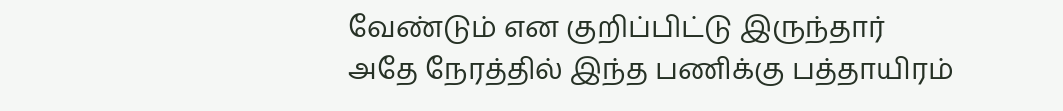வேண்டும் என குறிப்பிட்டு இருந்தார்
அதே நேரத்தில் இந்த பணிக்கு பத்தாயிரம்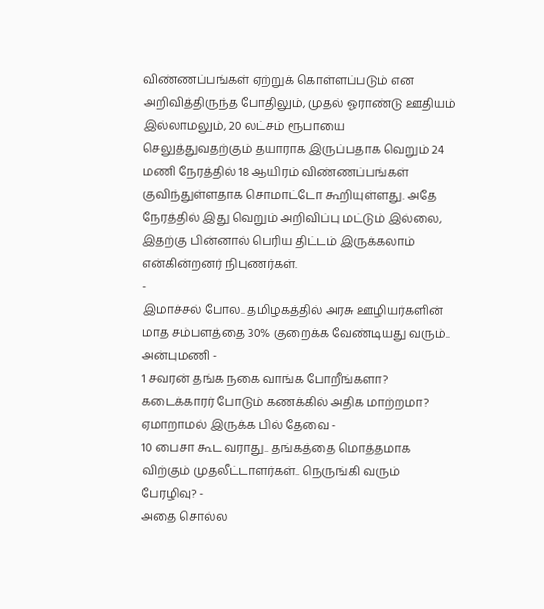விண்ணப்பங்கள் ஏற்றுக் கொள்ளப்படும் என அறிவித்திருந்த போதிலும், முதல் ஓராண்டு ஊதியம் இல்லாமலும், 20 லட்சம் ரூபாயை செலுத்துவதற்கும் தயாராக இருப்பதாக வெறும் 24 மணி நேரத்தில் 18 ஆயிரம் விண்ணப்பங்கள் குவிந்துள்ளதாக சொமாட்டோ கூறியுள்ளது. அதே நேரத்தில் இது வெறும் அறிவிப்பு மட்டும் இல்லை, இதற்கு பின்னால் பெரிய திட்டம் இருக்கலாம் என்கின்றனர் நிபுணர்கள்.
-
இமாச்சல் போல.. தமிழகத்தில் அரசு ஊழியர்களின் மாத சம்பளத்தை 30% குறைக்க வேண்டியது வரும்.. அன்புமணி -
1 சவரன் தங்க நகை வாங்க போறீங்களா? கடைக்காரர் போடும் கணக்கில் அதிக மாற்றமா? ஏமாறாமல் இருக்க பில் தேவை -
10 பைசா கூட வராது.. தங்கத்தை மொத்தமாக விற்கும் முதலீட்டாளர்கள்.. நெருங்கி வரும் பேரழிவு? -
அதை சொல்ல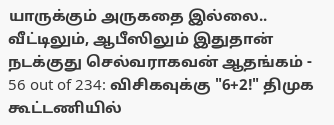யாருக்கும் அருகதை இல்லை.. வீட்டிலும், ஆபீஸிலும் இதுதான் நடக்குது செல்வராகவன் ஆதங்கம் -
56 out of 234: விசிகவுக்கு "6+2!" திமுக கூட்டணியில்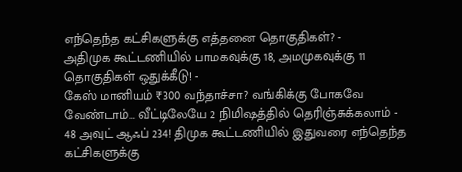எந்தெந்த கட்சிகளுக்கு எத்தனை தொகுதிகள்? -
அதிமுக கூட்டணியில் பாமகவுக்கு 18, அமமுகவுக்கு 11 தொகுதிகள் ஒதுக்கீடு! -
கேஸ் மானியம் ₹300 வந்தாச்சா? வங்கிக்கு போகவே வேண்டாம்… வீட்டிலேயே 2 நிமிஷத்தில் தெரிஞ்சுக்கலாம் -
48 அவுட் ஆஃப் 234! திமுக கூட்டணியில் இதுவரை எந்தெந்த கட்சிகளுக்கு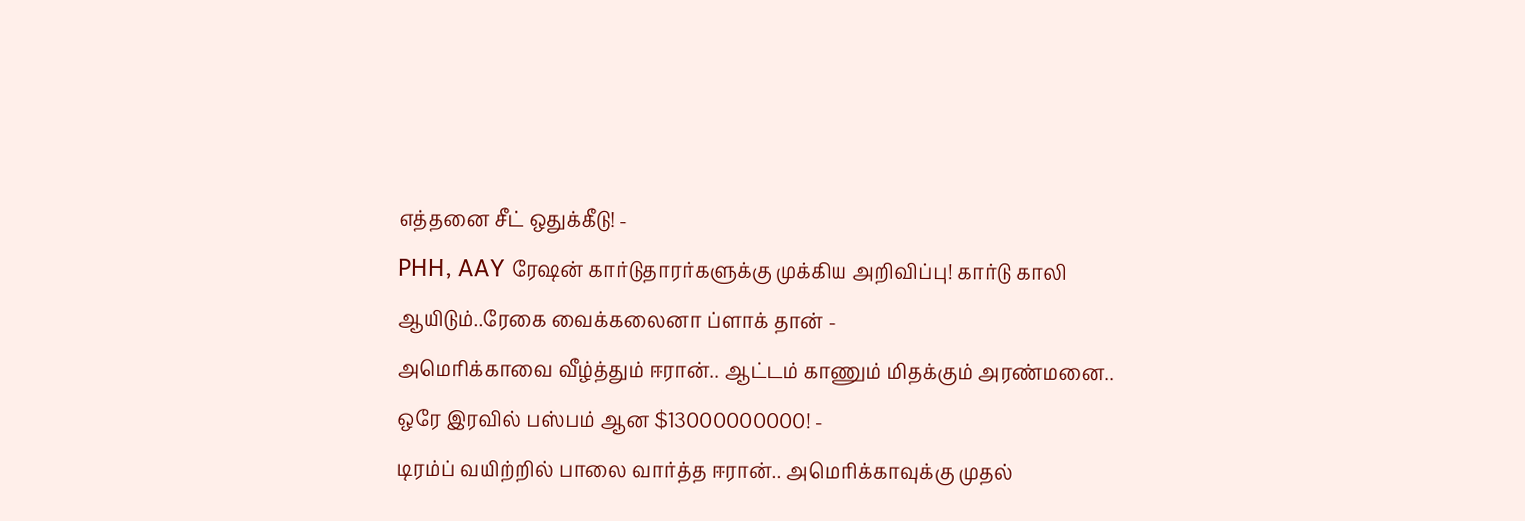எத்தனை சீட் ஒதுக்கீடு! -
PHH, AAY ரேஷன் கார்டுதாரர்களுக்கு முக்கிய அறிவிப்பு! கார்டு காலி ஆயிடும்..ரேகை வைக்கலைனா ப்ளாக் தான் -
அமெரிக்காவை வீழ்த்தும் ஈரான்.. ஆட்டம் காணும் மிதக்கும் அரண்மனை.. ஒரே இரவில் பஸ்பம் ஆன $13000000000! -
டிரம்ப் வயிற்றில் பாலை வார்த்த ஈரான்.. அமெரிக்காவுக்கு முதல்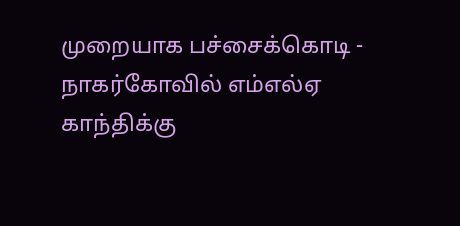முறையாக பச்சைக்கொடி -
நாகர்கோவில் எம்எல்ஏ காந்திக்கு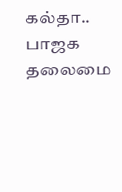கல்தா.. பாஜக தலைமை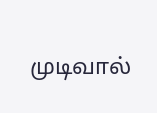முடிவால்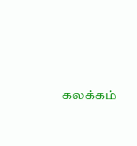கலக்கம்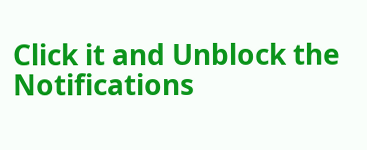Click it and Unblock the Notifications